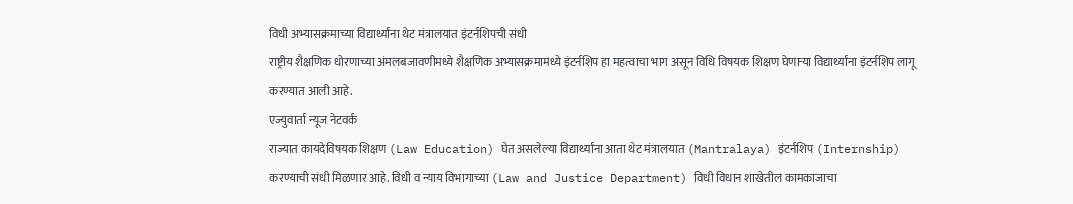विधी अभ्यासक्रमाच्या विद्यार्थ्यांना थेट मंत्रालयात इंटर्नशिपची संधी
राष्ट्रीय शैक्षणिक धोरणाच्या अंमलबजावणीमध्ये शैक्षणिक अभ्यासक्रमामध्ये इंटर्नशिप हा महत्वाचा भाग असून विधि विषयक शिक्षण घेणाऱ्या विद्यार्थ्यांना इंटर्नशिप लागू करण्यात आली आहे.
एज्युवार्ता न्यूज नेटवर्क
राज्यात कायदेविषयक शिक्षण (Law Education) घेत असलेल्या विद्यार्थ्यांना आता थेट मंत्रालयात (Mantralaya) इंटर्नशिप (Internship) करण्याची संधी मिळणार आहे. विधी व न्याय विभागाच्या (Law and Justice Department) विधी विधान शाखेतील कामकाजाचा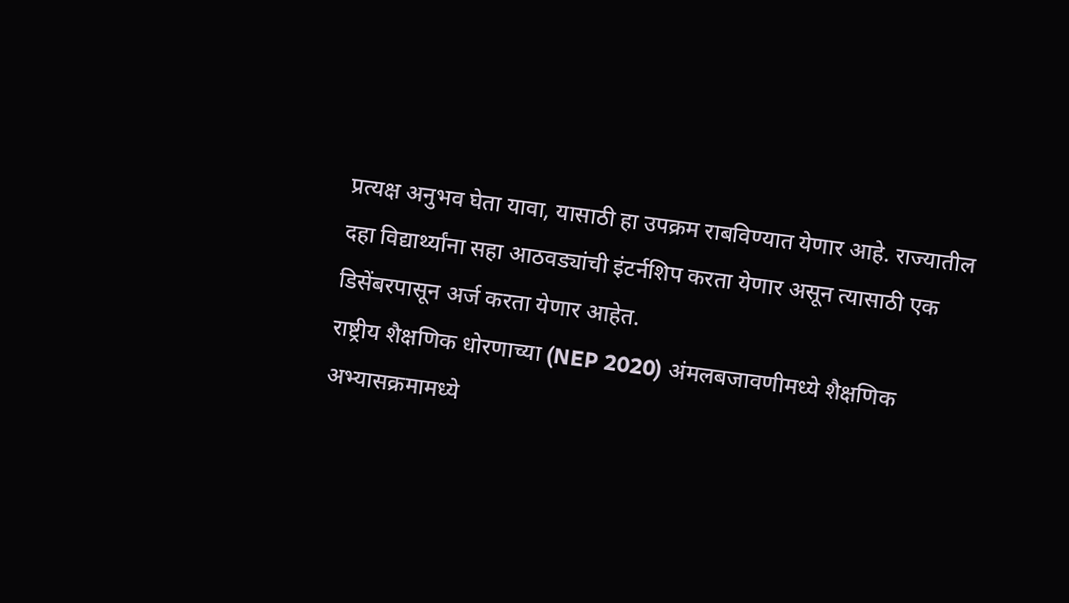प्रत्यक्ष अनुभव घेता यावा, यासाठी हा उपक्रम राबविण्यात येणार आहे. राज्यातील दहा विद्यार्थ्यांना सहा आठवड्यांची इंटर्नशिप करता येणार असून त्यासाठी एक डिसेंबरपासून अर्ज करता येणार आहेत.
राष्ट्रीय शैक्षणिक धोरणाच्या (NEP 2020) अंमलबजावणीमध्ये शैक्षणिक अभ्यासक्रमामध्ये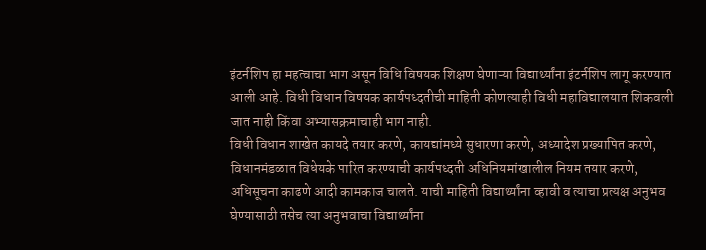इंटर्नशिप हा महत्वाचा भाग असून विधि विषयक शिक्षण घेणाऱ्या विद्यार्थ्यांना इंटर्नशिप लागू करण्यात आली आहे. विधी विधान विषयक कार्यपध्दतीची माहिती कोणत्याही विधी महाविद्यालयात शिकवली जात नाही किंवा अभ्यासक्रमाचाही भाग नाही.
विधी विधान शाखेत कायदे तयार करणे, कायद्यांमध्ये सुधारणा करणे, अध्यादेश प्रख्यापित करणे, विधानमंडळात विधेयके पारित करण्याची कार्यपध्दती अधिनियमांखालील नियम तयार करणे, अधिसूचना काढणे आदी कामकाज चालते. याची माहिती विद्यार्थ्यांना व्हावी व त्याचा प्रत्यक्ष अनुभव घेण्यासाठी तसेच त्या अनुभवाचा विद्यार्थ्यांना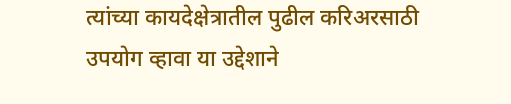त्यांच्या कायदेक्षेत्रातील पुढील करिअरसाठी उपयोग व्हावा या उद्देशाने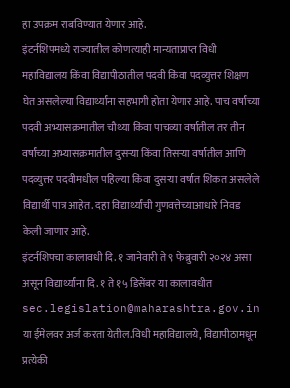हा उपक्रम राबविण्यात येणार आहे.
इंटर्नशिपमध्ये राज्यातील कोणत्याही मान्यताप्राप्त विधी महाविद्यालय किंवा विद्यापीठातील पदवी किंवा पदव्युत्तर शिक्षण घेत असलेल्या विद्यार्थ्यांना सहभागी होता येणार आहे. पाच वर्षांच्या पदवी अभ्यासक्रमातील चौथ्या किंवा पाचव्या वर्षातील तर तीन वर्षांच्या अभ्यासक्रमातील दुसऱ्या किंवा तिसऱ्या वर्षातील आणि पदव्युत्तर पदवीमधील पहिल्या किंवा दुसऱ्या वर्षात शिकत असलेले विद्यार्थी पात्र आहेत. दहा विद्यार्थ्यांची गुणवत्तेच्याआधारे निवड केली जाणार आहे.
इंटर्नशिपचा कालावधी दि. १ जानेवारी ते ९ फेब्रुवारी २०२४ असा असून विद्यार्थ्यांना दि. १ ते १५ डिसेंबर या कालावधीत sec.legislation@maharashtra.gov.in या ईमेलवर अर्ज करता येतील.विधी महाविद्यालये, विद्यापीठामधून प्रत्येकी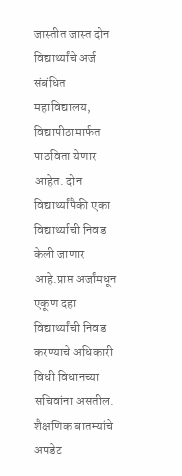जास्तीत जास्त दोन विद्यार्थ्यांचे अर्ज संबंधित महाविद्यालय, विद्यापीठामार्फत पाठविता येणार आहेत. दोन विद्यार्थ्यांपैकी एका विद्यार्थ्याची निवड केली जाणार आहे.प्राप्त अर्जांमधून एकूण दहा विद्यार्थ्यांची निवड करण्याचे अधिकारी विधी विधानच्या सचिवांना असतील.
शैक्षणिक बातम्यांचे अपडेट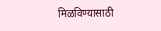मिळविण्यासाठी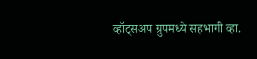व्हॉट्सअप ग्रुपमध्ये सहभागी व्हा.